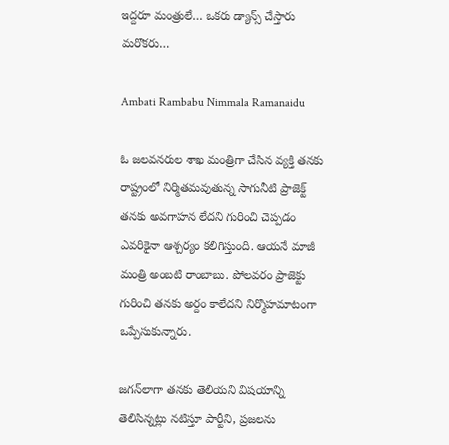ఇద్దరూ మంత్రులే… ఒకరు డ్యాన్స్ చేస్తారు మరొకరు…

Ambati Rambabu Nimmala Ramanaidu

ఓ జలవనరుల శాఖ మంత్రిగా చేసిన వ్యక్తి తనకు రాష్ట్రంలో నిర్మితమవుతున్న సాగునీటి ప్రాజెక్ట్ తనకు అవగాహన లేదని గురించి చెప్పడం ఎవరికైనా ఆశ్చర్యం కలిగిస్తుంది. ఆయనే మాజీ మంత్రి అంబటి రాంబాబు. పోలవరం ప్రాజెక్టు గురించి తనకు అర్దం కాలేదని నిర్మొహమాటంగా ఒప్పేసుకున్నారు.

జగన్‌లాగా తనకు తెలియని విషయాన్ని తెలిసిన్నట్లు నటిస్తూ పార్టీని, ప్రజలను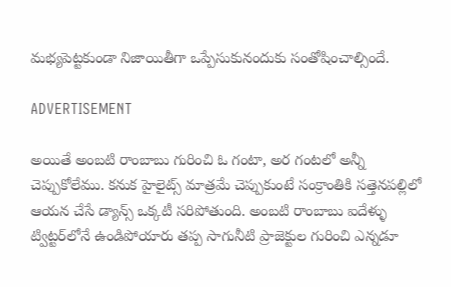మభ్యపెట్టకుండా నిజాయితీగా ఒప్పేసుకునందుకు సంతోషించాల్సిందే.

ADVERTISEMENT

అయితే అంబటి రాంబాబు గురించి ఓ గంటా, అర గంటలో అన్నీ చెప్పుకోలేము. కనుక హైలైట్స్ మాత్రమే చెప్పుకుంటే సంక్రాంతికి సత్తెనపల్లిలో ఆయన చేసే డ్యాన్స్ ఒక్కటీ సరిపోతుంది. అంబటి రాంబాబు ఐదేళ్ళు ట్విట్టర్‌లోనే ఉండిపోయారు తప్ప సాగునీటి ప్రాజెక్టుల గురించి ఎన్నడూ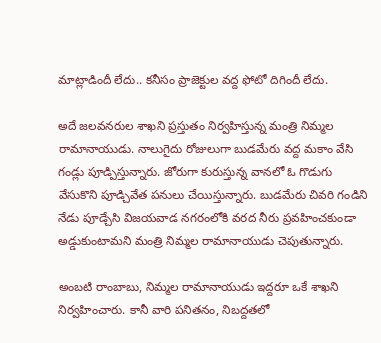మాట్లాడిందీ లేదు.. కనీసం ప్రాజెక్టుల వద్ద ఫోటో దిగిందీ లేదు.

అదే జలవనరుల శాఖని ప్రస్తుతం నిర్వహిస్తున్న మంత్రి నిమ్మల రామానాయుడు. నాలుగైదు రోజులుగా బుడమేరు వద్ద మకాం వేసి గండ్లు పూడ్పిస్తున్నారు. జోరుగా కురుస్తున్న వానలో ఓ గొడుగు వేసుకొని పూడ్చివేత పనులు చేయిస్తున్నారు. బుడమేరు చివరి గండిని నేడు పూడ్చేసి విజయవాడ నగరంలోకి వరద నీరు ప్రవహించకుండా అడ్డుకుంటామని మంత్రి నిమ్మల రామానాయుడు చెపుతున్నారు.

అంబటి రాంబాబు, నిమ్మల రామానాయుడు ఇద్దరూ ఒకే శాఖని నిర్వహించారు. కానీ వారి పనితనం, నిబద్దతలో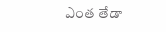ఎంత తేడా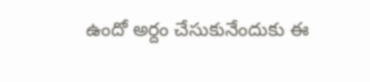ఉందో అర్దం చేసుకునేందుకు ఈ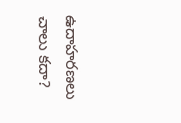ఉదాహరణలు చాలు కదా?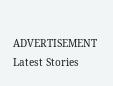ADVERTISEMENT
Latest Stories